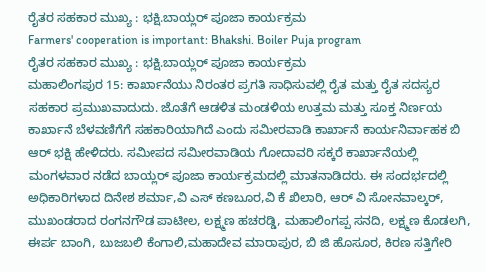ರೈತರ ಸಹಕಾರ ಮುಖ್ಯ : ಭಕ್ಷಿ.ಬಾಯ್ಲರ್ ಪೂಜಾ ಕಾರ್ಯಕ್ರಮ
Farmers' cooperation is important: Bhakshi. Boiler Puja program
ರೈತರ ಸಹಕಾರ ಮುಖ್ಯ : ಭಕ್ಷಿ.ಬಾಯ್ಲರ್ ಪೂಜಾ ಕಾರ್ಯಕ್ರಮ
ಮಹಾಲಿಂಗಪುರ 15: ಕಾರ್ಖಾನೆಯು ನಿರಂತರ ಪ್ರಗತಿ ಸಾಧಿಸುವಲ್ಲಿ ರೈತ ಮತ್ತು ರೈತ ಸದಸ್ಯರ ಸಹಕಾರ ಪ್ರಮುಖವಾದುದು. ಜೊತೆಗೆ ಆಡಳಿತ ಮಂಡಳಿಯ ಉತ್ತಮ ಮತ್ತು ಸೂಕ್ತ ನಿರ್ಣಯ ಕಾರ್ಖಾನೆ ಬೆಳವಣಿಗೆಗೆ ಸಹಕಾರಿಯಾಗಿದೆ ಎಂದು ಸಮೀರವಾಡಿ ಕಾರ್ಖಾನೆ ಕಾರ್ಯನಿರ್ವಾಹಕ ಬಿ ಆರ್ ಭಕ್ಷಿ ಹೇಳಿದರು. ಸಮೀಪದ ಸಮೀರವಾಡಿಯ ಗೋದಾವರಿ ಸಕ್ಕರೆ ಕಾರ್ಖಾನೆಯಲ್ಲಿ ಮಂಗಳವಾರ ನಡೆದ ಬಾಯ್ಲರ್ ಪೂಜಾ ಕಾರ್ಯಕ್ರಮದಲ್ಲಿ ಮಾತನಾಡಿದರು. ಈ ಸಂದರ್ಭದಲ್ಲಿ ಅಧಿಕಾರಿಗಳಾದ ದಿನೇಶ ಶರ್ಮಾ,ವಿ ಎಸ್ ಕಣಬೂರ,ವಿ ಕೆ ಖಿಲಾರಿ, ಆರ್ ವಿ ಸೋನವಾಲ್ಕರ್, ಮುಖಂಡರಾದ ರಂಗನಗೌಡ ಪಾಟೀಲ, ಲಕ್ಷ್ಮಣ ಹಚರಡ್ಡಿ, ಮಹಾಲಿಂಗಪ್ಪ ಸನದಿ, ಲಕ್ಷ್ಮಣ ಕೊಡಲಗಿ, ಈರ್ಪ ಬಾಂಗಿ, ಬುಜಬಲಿ ಕೆಂಗಾಲಿ,ಮಹಾದೇವ ಮಾರಾಪುರ, ಬಿ ಜಿ ಹೊಸೂರ, ಕಿರಣ ಸತ್ತಿಗೇರಿ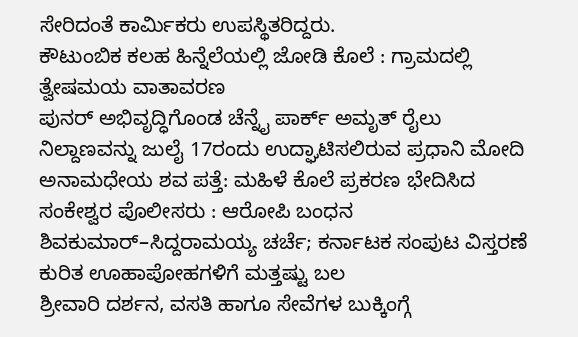ಸೇರಿದಂತೆ ಕಾರ್ಮಿಕರು ಉಪಸ್ಥಿತರಿದ್ದರು.
ಕೌಟುಂಬಿಕ ಕಲಹ ಹಿನ್ನೆಲೆಯಲ್ಲಿ ಜೋಡಿ ಕೊಲೆ : ಗ್ರಾಮದಲ್ಲಿ ತ್ವೇಷಮಯ ವಾತಾವರಣ
ಪುನರ್ ಅಭಿವೃದ್ಧಿಗೊಂಡ ಚೆನ್ನೈ ಪಾರ್ಕ್ ಅಮೃತ್ ರೈಲು ನಿಲ್ದಾಣವನ್ನು ಜುಲೈ 17ರಂದು ಉದ್ಘಾಟಿಸಲಿರುವ ಪ್ರಧಾನಿ ಮೋದಿ
ಅನಾಮಧೇಯ ಶವ ಪತ್ತೆ: ಮಹಿಳೆ ಕೊಲೆ ಪ್ರಕರಣ ಭೇದಿಸಿದ ಸಂಕೇಶ್ವರ ಪೊಲೀಸರು : ಆರೋಪಿ ಬಂಧನ
ಶಿವಕುಮಾರ್–ಸಿದ್ದರಾಮಯ್ಯ ಚರ್ಚೆ; ಕರ್ನಾಟಕ ಸಂಪುಟ ವಿಸ್ತರಣೆ ಕುರಿತ ಊಹಾಪೋಹಗಳಿಗೆ ಮತ್ತಷ್ಟು ಬಲ
ಶ್ರೀವಾರಿ ದರ್ಶನ, ವಸತಿ ಹಾಗೂ ಸೇವೆಗಳ ಬುಕ್ಕಿಂಗ್ಗೆ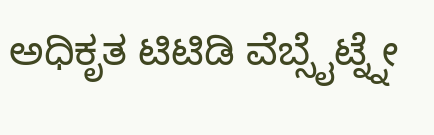ಅಧಿಕೃತ ಟಿಟಿಡಿ ವೆಬ್ಸೈಟ್ನ್ನೇ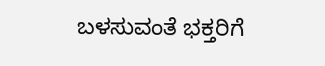ಬಳಸುವಂತೆ ಭಕ್ತರಿಗೆ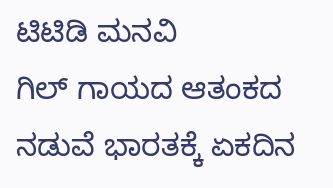ಟಿಟಿಡಿ ಮನವಿ
ಗಿಲ್ ಗಾಯದ ಆತಂಕದ ನಡುವೆ ಭಾರತಕ್ಕೆ ಏಕದಿನ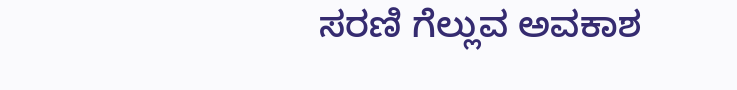ಸರಣಿ ಗೆಲ್ಲುವ ಅವಕಾಶ